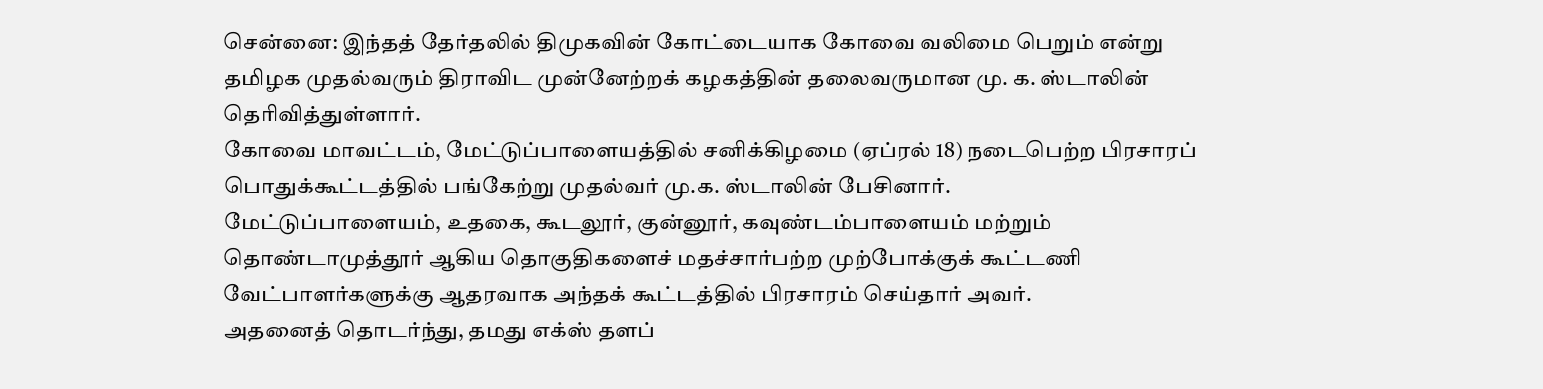சென்னை: இந்தத் தேர்தலில் திமுகவின் கோட்டையாக கோவை வலிமை பெறும் என்று தமிழக முதல்வரும் திராவிட முன்னேற்றக் கழகத்தின் தலைவருமான மு. க. ஸ்டாலின் தெரிவித்துள்ளார்.
கோவை மாவட்டம், மேட்டுப்பாளையத்தில் சனிக்கிழமை (ஏப்ரல் 18) நடைபெற்ற பிரசாரப் பொதுக்கூட்டத்தில் பங்கேற்று முதல்வர் மு.க. ஸ்டாலின் பேசினார்.
மேட்டுப்பாளையம், உதகை, கூடலூர், குன்னூர், கவுண்டம்பாளையம் மற்றும் தொண்டாமுத்தூர் ஆகிய தொகுதிகளைச் மதச்சார்பற்ற முற்போக்குக் கூட்டணி வேட்பாளர்களுக்கு ஆதரவாக அந்தக் கூட்டத்தில் பிரசாரம் செய்தார் அவர்.
அதனைத் தொடர்ந்து, தமது எக்ஸ் தளப்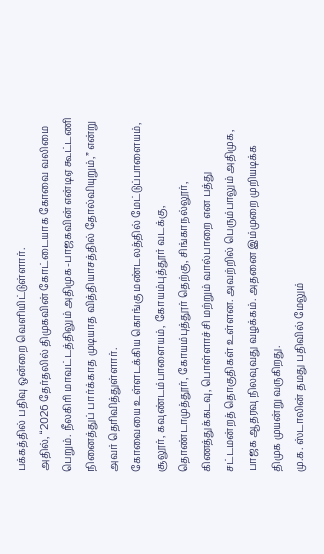பக்கத்தில் பதிவு ஒன்றை வெளியிட்டுள்ளார்.
அதில், “2026 தேர்தலில் திமுகவின் கோட்டையாக கோவை வலிமை பெறும். நீலகிரி மாவட்டத்திலும் அதிமுக-பாஜகவின் என்டிஏ கூட்டணி நினைத்துப் பார்க்காத முடியாத வித்தியாசத்தில் தோல்வியுறும்,” என்று அவர் தெரிவித்துள்ளார்.
கோவையை உள்ளடக்கிய கொங்கு மண்டலத்தில் மேட்டுப்பாளையம், சூலூர், கவுண்டம்பாளையம், கோயம்புத்தூர் வடக்கு, தொண்டாமுத்தூர், கோயம்புத்தூர் தெற்கு, சிங்காநல்லூர், கிணத்துக்கடவு, பொள்ளாச்சி மற்றும் வால்பாறை என பத்து சட்டமன்றத் தொகுதிகள் உள்ளன. அவற்றில் பெரும்பாலும் அதிமுக, பாஜக ஆதரவு நிலவுவது வழக்கம். அதனை இம்முறை முறியடிக்க திமுக முயன்று வருகிறது.
மு.க. ஸ்டாலின் தமது பதிவில் மேலும்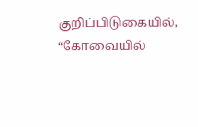குறிப்பிடுகையில், “கோவையில்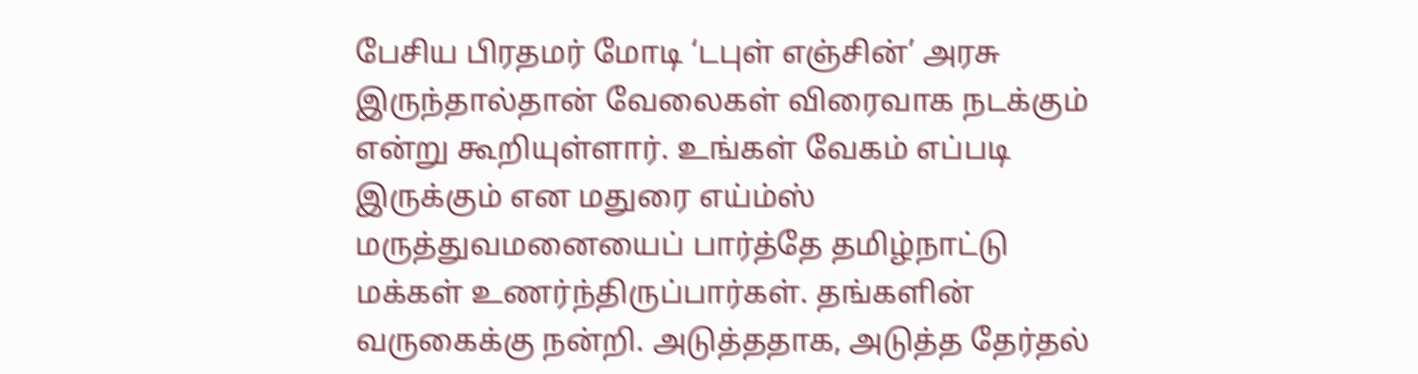பேசிய பிரதமர் மோடி ‘டபுள் எஞ்சின்’ அரசு இருந்தால்தான் வேலைகள் விரைவாக நடக்கும் என்று கூறியுள்ளார். உங்கள் வேகம் எப்படி இருக்கும் என மதுரை எய்ம்ஸ் மருத்துவமனையைப் பார்த்தே தமிழ்நாட்டு மக்கள் உணர்ந்திருப்பார்கள். தங்களின் வருகைக்கு நன்றி. அடுத்ததாக, அடுத்த தேர்தல்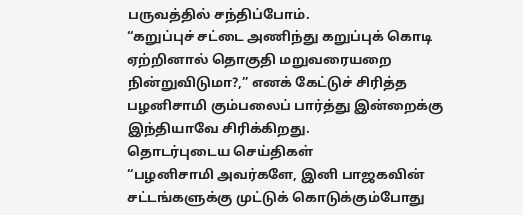பருவத்தில் சந்திப்போம்.
“கறுப்புச் சட்டை அணிந்து கறுப்புக் கொடி ஏற்றினால் தொகுதி மறுவரையறை நின்றுவிடுமா?,” எனக் கேட்டுச் சிரித்த பழனிசாமி கும்பலைப் பார்த்து இன்றைக்கு இந்தியாவே சிரிக்கிறது.
தொடர்புடைய செய்திகள்
“பழனிசாமி அவர்களே, இனி பாஜகவின் சட்டங்களுக்கு முட்டுக் கொடுக்கும்போது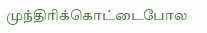முந்திரிக்கொட்டைபோல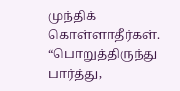முந்திக் கொள்ளாதீர்கள்.
“பொறுத்திருந்து பார்த்து,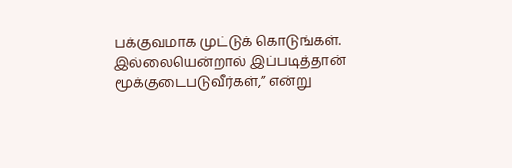பக்குவமாக முட்டுக் கொடுங்கள். இல்லையென்றால் இப்படித்தான் மூக்குடைபடுவீர்கள்,” என்று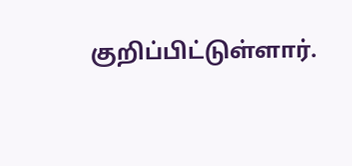குறிப்பிட்டுள்ளார்.